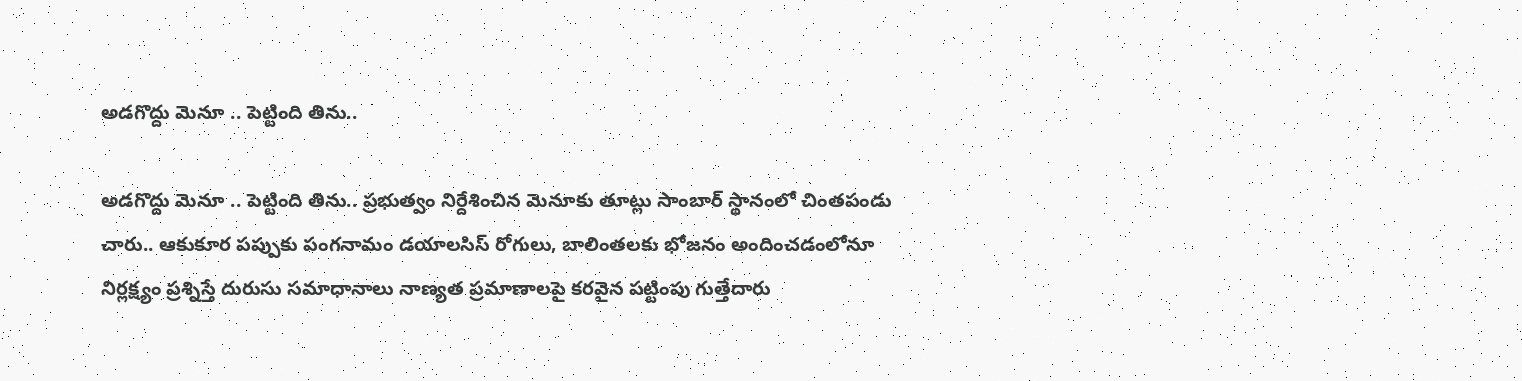అడగొద్దు మెనూ .. పెట్టింది తిను..

అడగొద్దు మెనూ .. పెట్టింది తిను.. ప్రభుత్వం నిర్దేశించిన మెనూకు తూట్లు సాంబార్‌ స్థానంలో చింతపండు చారు.. ఆకుకూర పప్పుకు పంగనామం డయాలసిస్‌ రోగులు, బాలింతలకు భోజనం అందించడంలోనూ నిర్లక్ష్యం ప్రశ్నిస్తే దురుసు సమాధానాలు నాణ్యత ప్రమాణాలపై కరవైన పట్టింపు గుత్తేదారు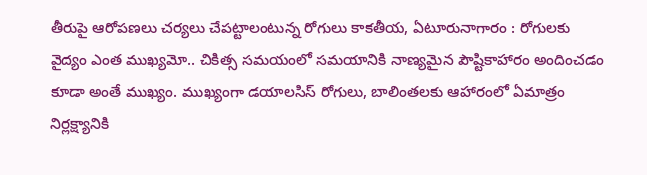తీరుపై ఆరోపణలు చర్యలు చేపట్టాలంటున్న రోగులు కాకతీయ, ఏటూరునాగారం : రోగులకు వైద్యం ఎంత ముఖ్యమో.. చికిత్స సమయంలో సమయానికి నాణ్యమైన పౌష్టికాహారం అందించడం కూడా అంతే ముఖ్యం. ముఖ్యంగా డయాలసిస్‌ రోగులు, బాలింతలకు ఆహారంలో ఏమాత్రం నిర్లక్ష్యానికి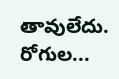తావులేదు. రోగుల...